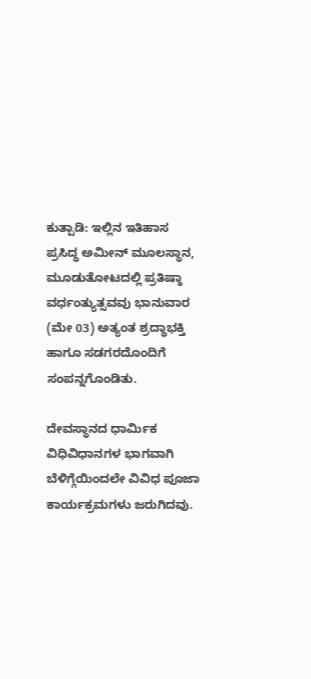ಕುತ್ಪಾಡಿ: ಇಲ್ಲಿನ ಇತಿಹಾಸ ಪ್ರಸಿದ್ಧ ಅಮೀನ್ ಮೂಲಸ್ಥಾನ, ಮೂಡುತೋಟದಲ್ಲಿ ಪ್ರತಿಷ್ಠಾ ವರ್ಧಂತ್ಯುತ್ಸವವು ಭಾನುವಾರ (ಮೇ 03) ಅತ್ಯಂತ ಶ್ರದ್ಧಾಭಕ್ತಿ ಹಾಗೂ ಸಡಗರದೊಂದಿಗೆ ಸಂಪನ್ನಗೊಂಡಿತು.

ದೇವಸ್ಥಾನದ ಧಾರ್ಮಿಕ ವಿಧಿವಿಧಾನಗಳ ಭಾಗವಾಗಿ ಬೆಳಿಗ್ಗೆಯಿಂದಲೇ ವಿವಿಧ ಪೂಜಾ ಕಾರ್ಯಕ್ರಮಗಳು ಜರುಗಿದವು.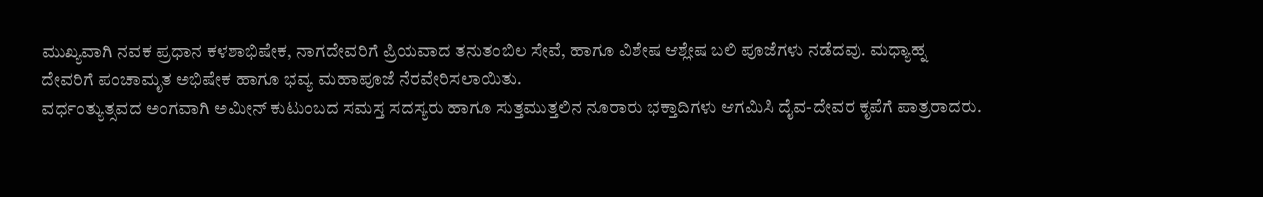ಮುಖ್ಯವಾಗಿ ನವಕ ಪ್ರಧಾನ ಕಳಶಾಭಿಷೇಕ, ನಾಗದೇವರಿಗೆ ಪ್ರಿಯವಾದ ತನುತಂಬಿಲ ಸೇವೆ, ಹಾಗೂ ವಿಶೇಷ ಆಶ್ಲೇಷ ಬಲಿ ಪೂಜೆಗಳು ನಡೆದವು. ಮಧ್ಯಾಹ್ನ ದೇವರಿಗೆ ಪಂಚಾಮೃತ ಅಭಿಷೇಕ ಹಾಗೂ ಭವ್ಯ ಮಹಾಪೂಜೆ ನೆರವೇರಿಸಲಾಯಿತು.
ವರ್ಧಂತ್ಯುತ್ಸವದ ಅಂಗವಾಗಿ ಅಮೀನ್ ಕುಟುಂಬದ ಸಮಸ್ತ ಸದಸ್ಯರು ಹಾಗೂ ಸುತ್ತಮುತ್ತಲಿನ ನೂರಾರು ಭಕ್ತಾದಿಗಳು ಆಗಮಿಸಿ ದೈವ-ದೇವರ ಕೃಪೆಗೆ ಪಾತ್ರರಾದರು.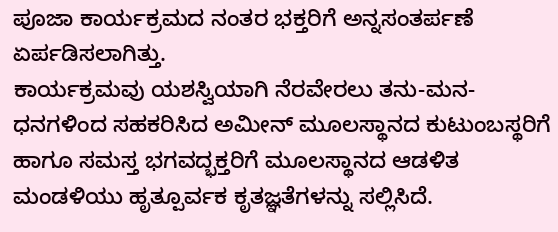ಪೂಜಾ ಕಾರ್ಯಕ್ರಮದ ನಂತರ ಭಕ್ತರಿಗೆ ಅನ್ನಸಂತರ್ಪಣೆ ಏರ್ಪಡಿಸಲಾಗಿತ್ತು.
ಕಾರ್ಯಕ್ರಮವು ಯಶಸ್ವಿಯಾಗಿ ನೆರವೇರಲು ತನು-ಮನ-ಧನಗಳಿಂದ ಸಹಕರಿಸಿದ ಅಮೀನ್ ಮೂಲಸ್ಥಾನದ ಕುಟುಂಬಸ್ಥರಿಗೆ ಹಾಗೂ ಸಮಸ್ತ ಭಗವದ್ಭಕ್ತರಿಗೆ ಮೂಲಸ್ಥಾನದ ಆಡಳಿತ ಮಂಡಳಿಯು ಹೃತ್ಪೂರ್ವಕ ಕೃತಜ್ಞತೆಗಳನ್ನು ಸಲ್ಲಿಸಿದೆ.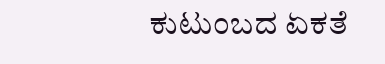ಕುಟುಂಬದ ಏಕತೆ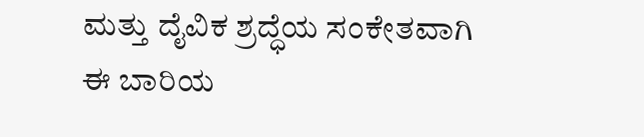ಮತ್ತು ದೈವಿಕ ಶ್ರದ್ಧೆಯ ಸಂಕೇತವಾಗಿ ಈ ಬಾರಿಯ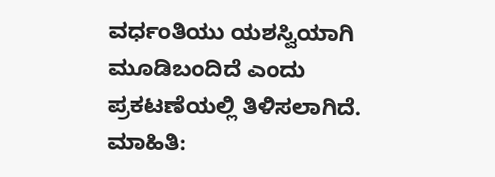ವರ್ಧಂತಿಯು ಯಶಸ್ವಿಯಾಗಿ ಮೂಡಿಬಂದಿದೆ ಎಂದು ಪ್ರಕಟಣೆಯಲ್ಲಿ ತಿಳಿಸಲಾಗಿದೆ.
ಮಾಹಿತಿ: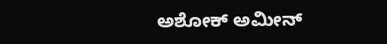ಅಶೋಕ್ ಅಮೀನ್